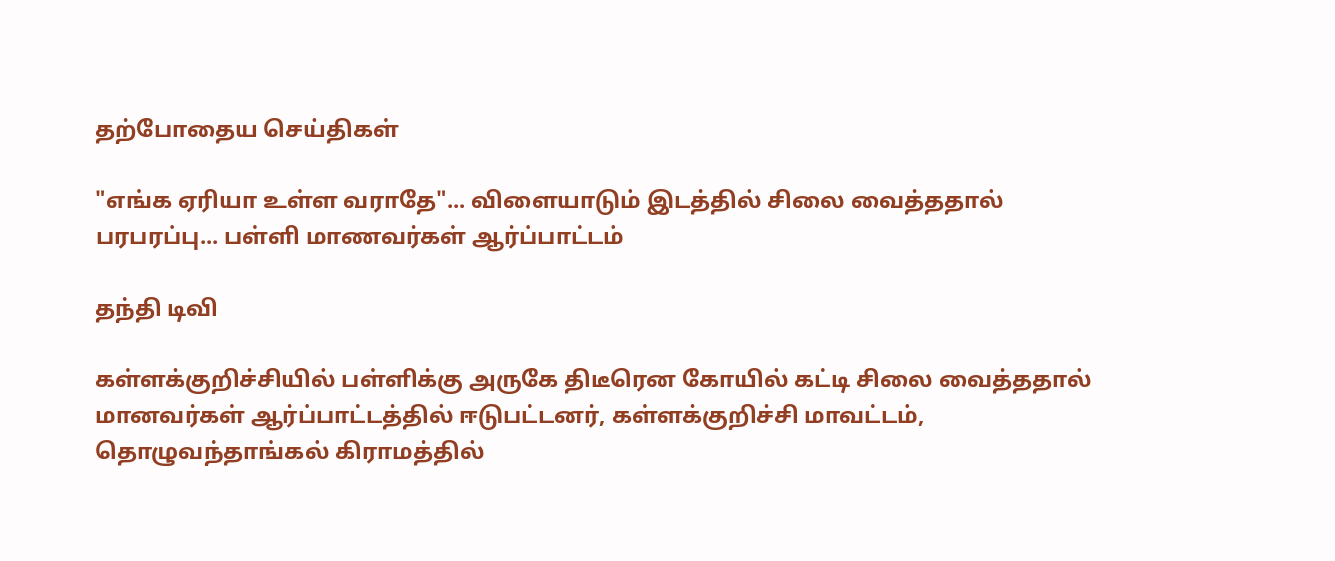தற்போதைய செய்திகள்

"எங்க ஏரியா உள்ள வராதே"... விளையாடும் இடத்தில் சிலை வைத்ததால் பரபரப்பு... பள்ளி மாணவர்கள் ஆர்ப்பாட்டம்

தந்தி டிவி

கள்ளக்குறிச்சியில் பள்ளிக்கு அருகே திடீரென கோயில் கட்டி சிலை வைத்ததால் மானவர்கள் ஆர்ப்பாட்டத்தில் ஈடுபட்டனர், கள்ளக்குறிச்சி மாவட்டம், தொழுவந்தாங்கல் கிராமத்தில்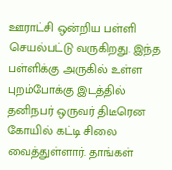ஊராட்சி ஒன்றிய பள்ளி செயல்பட்டு வருகிறது. இந்த பள்ளிக்கு அருகில் உள்ள புறம்போக்கு இடத்தில் தனிநபர் ஒருவர் திடீரென கோயில் கட்டி சிலை வைத்துள்ளார். தாங்கள்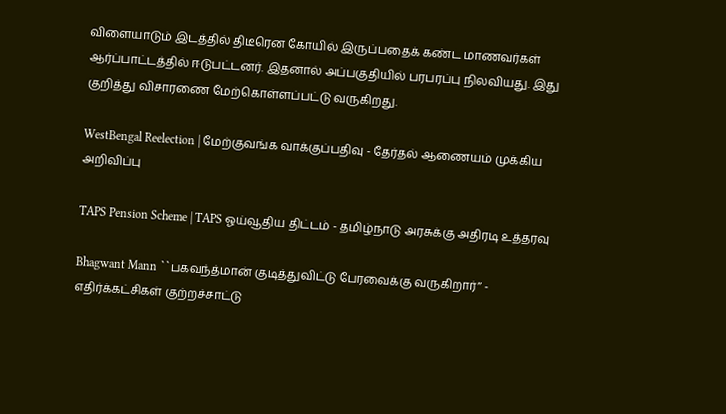விளையாடும் இடத்தில் திடீரென கோயில் இருப்பதைக் கண்ட மாணவர்கள் ஆர்ப்பாட்டத்தில் ஈடுபட்டனர். இதனால் அப்பகுதியில் பரபரப்பு நிலவியது. இது குறித்து விசாரணை மேற்கொள்ளப்பட்டு வருகிறது.

WestBengal Reelection | மேற்குவங்க வாக்குப்பதிவு - தேர்தல் ஆணையம் முக்கிய அறிவிப்பு

TAPS Pension Scheme | TAPS ஓய்வூதிய திட்டம் - தமிழ்நாடு அரசுக்கு அதிரடி உத்தரவு

Bhagwant Mann ``பகவந்த்மான் குடித்துவிட்டு பேரவைக்கு வருகிறார்’’ - எதிர்க்கட்சிகள் குற்றச்சாட்டு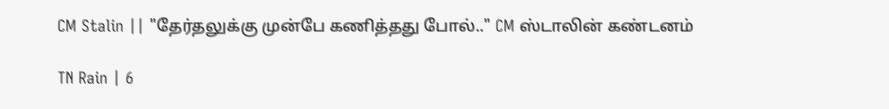CM Stalin || "தேர்தலுக்கு முன்பே கணித்தது போல்.." CM ஸ்டாலின் கண்டனம்

TN Rain | 6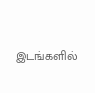இடங்களில்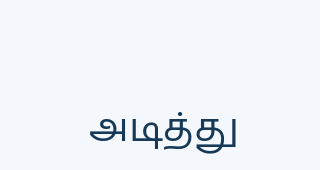அடித்து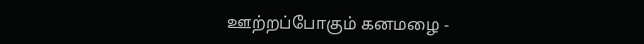ஊற்றப்போகும் கனமழை -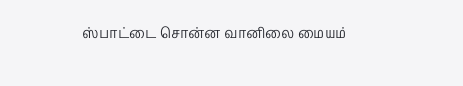ஸ்பாட்டை சொன்ன வானிலை மையம்